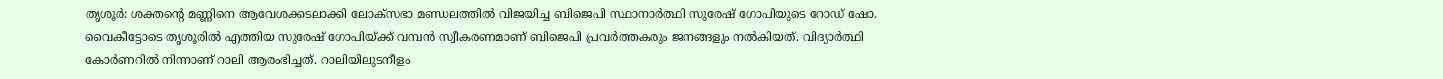തൃശൂർ: ശക്തന്റെ മണ്ണിനെ ആവേശക്കടലാക്കി ലോക്സഭാ മണ്ഡലത്തിൽ വിജയിച്ച ബിജെപി സ്ഥാനാർത്ഥി സുരേഷ് ഗോപിയുടെ റോഡ് ഷോ. വൈകീട്ടോടെ തൃശൂരിൽ എത്തിയ സുരേഷ് ഗോപിയ്ക്ക് വമ്പൻ സ്വീകരണമാണ് ബിജെപി പ്രവർത്തകരും ജനങ്ങളും നൽകിയത്. വിദ്യാർത്ഥി കോർണറിൽ നിന്നാണ് റാലി ആരംഭിച്ചത്. റാലിയിലുടനീളം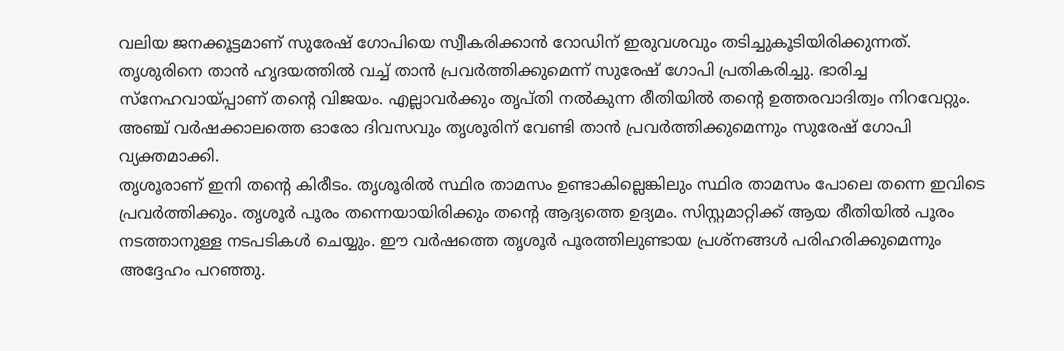വലിയ ജനക്കൂട്ടമാണ് സുരേഷ് ഗോപിയെ സ്വീകരിക്കാൻ റോഡിന് ഇരുവശവും തടിച്ചുകൂടിയിരിക്കുന്നത്.
തൃശുരിനെ താൻ ഹൃദയത്തിൽ വച്ച് താൻ പ്രവർത്തിക്കുമെന്ന് സുരേഷ് ഗോപി പ്രതികരിച്ചു. ഭാരിച്ച സ്നേഹവായ്പ്പാണ് തന്റെ വിജയം. എല്ലാവർക്കും തൃപ്തി നൽകുന്ന രീതിയിൽ തന്റെ ഉത്തരവാദിത്വം നിറവേറ്റും. അഞ്ച് വർഷക്കാലത്തെ ഓരോ ദിവസവും തൃശൂരിന് വേണ്ടി താൻ പ്രവർത്തിക്കുമെന്നും സുരേഷ് ഗോപി വ്യക്തമാക്കി.
തൃശൂരാണ് ഇനി തന്റെ കിരീടം. തൃശൂരിൽ സ്ഥിര താമസം ഉണ്ടാകില്ലെങ്കിലും സ്ഥിര താമസം പോലെ തന്നെ ഇവിടെ പ്രവർത്തിക്കും. തൃശൂർ പൂരം തന്നെയായിരിക്കും തന്റെ ആദ്യത്തെ ഉദ്യമം. സിസ്റ്റമാറ്റിക്ക് ആയ രീതിയിൽ പൂരം നടത്താനുള്ള നടപടികൾ ചെയ്യും. ഈ വർഷത്തെ തൃശൂർ പൂരത്തിലുണ്ടായ പ്രശ്നങ്ങൾ പരിഹരിക്കുമെന്നും അദ്ദേഹം പറഞ്ഞു.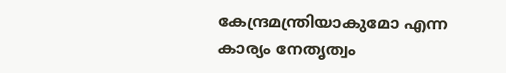കേന്ദ്രമന്ത്രിയാകുമോ എന്ന കാര്യം നേതൃത്വം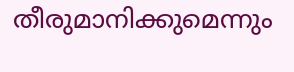തീരുമാനിക്കുമെന്നും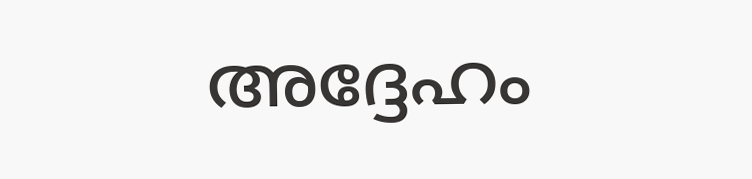അദ്ദേഹം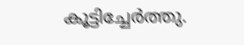കൂട്ടിച്ചേർത്തു.